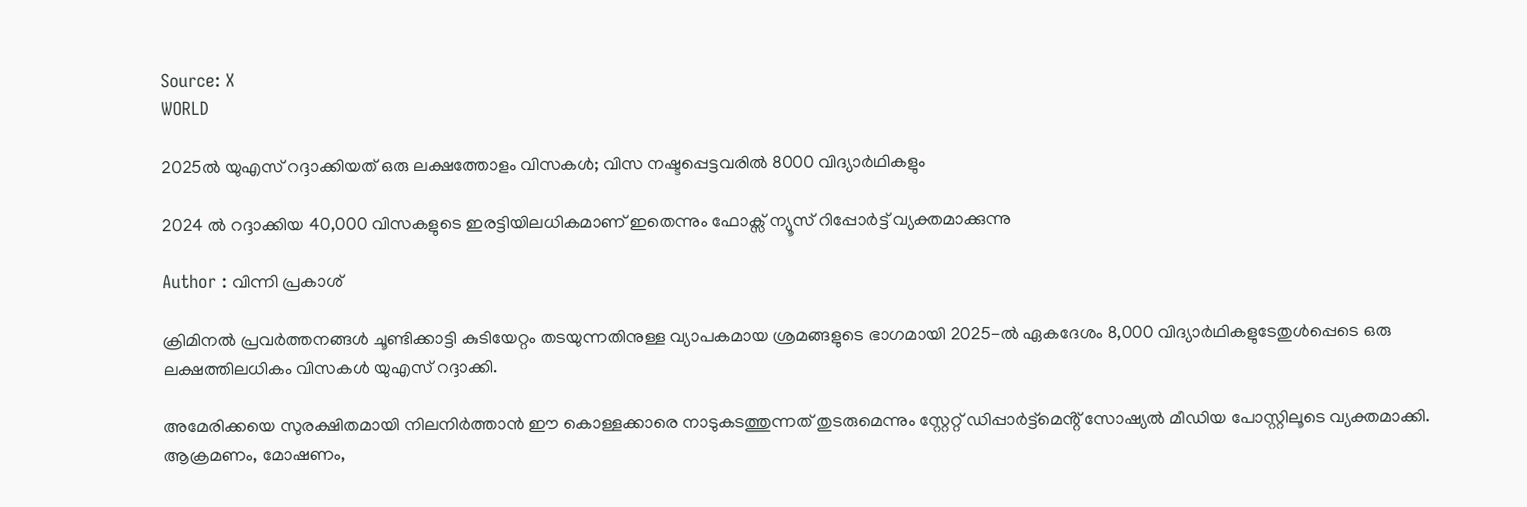Source: X
WORLD

2025ൽ യുഎസ് റദ്ദാക്കിയത് ഒരു ലക്ഷത്തോളം വിസകൾ; വിസ നഷ്ടപ്പെട്ടവരിൽ 8000 വിദ്യാർഥികളും

2024 ൽ റദ്ദാക്കിയ 40,000 വിസകളുടെ ഇരട്ടിയിലധികമാണ് ഇതെന്നും ഫോക്സ് ന്യൂസ് റിപ്പോർട്ട് വ്യക്തമാക്കുന്നു

Author : വിന്നി പ്രകാശ്

ക്രിമിനൽ പ്രവർത്തനങ്ങൾ ചൂണ്ടിക്കാട്ടി കുടിയേറ്റം തടയുന്നതിനുള്ള വ്യാപകമായ ശ്രമങ്ങളുടെ ഭാഗമായി 2025-ൽ ഏകദേശം 8,000 വിദ്യാർഥികളുടേതുൾപ്പെടെ ഒരു ലക്ഷത്തിലധികം വിസകൾ യുഎസ് റദ്ദാക്കി.

അമേരിക്കയെ സുരക്ഷിതമായി നിലനിർത്താൻ ഈ കൊള്ളക്കാരെ നാടുകടത്തുന്നത് തുടരുമെന്നും സ്റ്റേറ്റ് ഡിപ്പാർട്ട്മെൻ്റ് സോഷ്യൽ മീഡിയ പോസ്റ്റിലൂടെ വ്യക്തമാക്കി. ആക്രമണം, മോഷണം,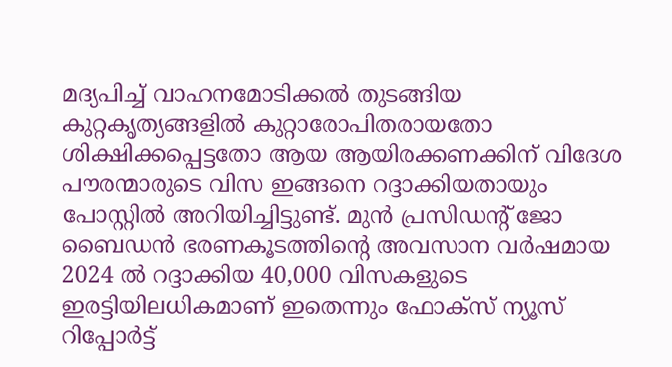മദ്യപിച്ച് വാഹനമോടിക്കൽ തുടങ്ങിയ കുറ്റകൃത്യങ്ങളിൽ കുറ്റാരോപിതരായതോ ശിക്ഷിക്കപ്പെട്ടതോ ആയ ആയിരക്കണക്കിന് വിദേശ പൗരന്മാരുടെ വിസ ഇങ്ങനെ റദ്ദാക്കിയതായും പോസ്റ്റിൽ അറിയിച്ചിട്ടുണ്ട്. മുൻ പ്രസിഡൻ്റ് ജോ ബൈഡൻ ഭരണകൂടത്തിൻ്റെ അവസാന വർഷമായ 2024 ൽ റദ്ദാക്കിയ 40,000 വിസകളുടെ ഇരട്ടിയിലധികമാണ് ഇതെന്നും ഫോക്സ് ന്യൂസ് റിപ്പോർട്ട്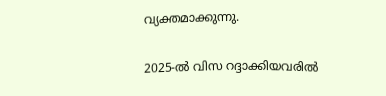വ്യക്തമാക്കുന്നു.

2025-ൽ വിസ റദ്ദാക്കിയവരിൽ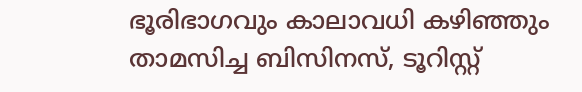ഭൂരിഭാഗവും കാലാവധി കഴിഞ്ഞും താമസിച്ച ബിസിനസ്, ടൂറിസ്റ്റ്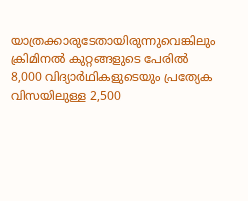യാത്രക്കാരുടേതായിരുന്നുവെങ്കിലും ക്രിമിനൽ കുറ്റങ്ങളുടെ പേരിൽ 8,000 വിദ്യാർഥികളുടെയും പ്രത്യേക വിസയിലുള്ള 2,500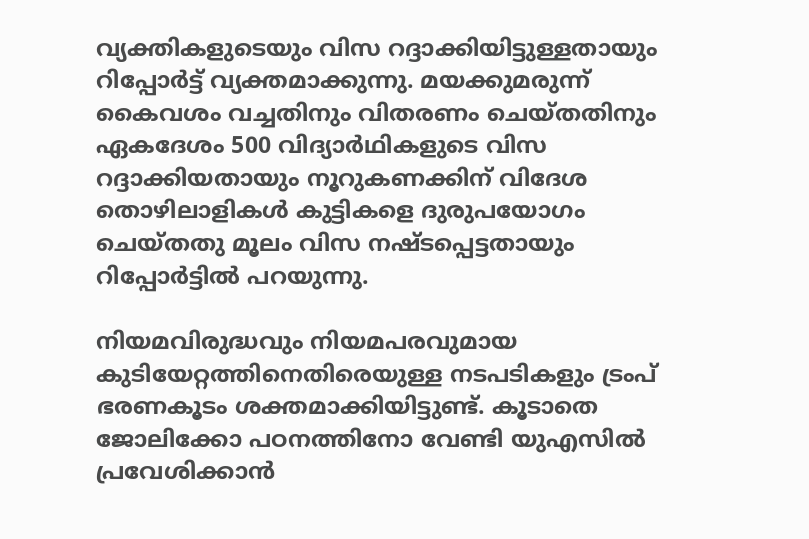വ്യക്തികളുടെയും വിസ റദ്ദാക്കിയിട്ടുള്ളതായും റിപ്പോർട്ട് വ്യക്തമാക്കുന്നു. മയക്കുമരുന്ന് കൈവശം വച്ചതിനും വിതരണം ചെയ്തതിനും ഏകദേശം 500 വിദ്യാർഥികളുടെ വിസ റദ്ദാക്കിയതായും നൂറുകണക്കിന് വിദേശ തൊഴിലാളികൾ കുട്ടികളെ ദുരുപയോഗം ചെയ്തതു മൂലം വിസ നഷ്ടപ്പെട്ടതായും റിപ്പോർട്ടിൽ പറയുന്നു.

നിയമവിരുദ്ധവും നിയമപരവുമായ കുടിയേറ്റത്തിനെതിരെയുള്ള നടപടികളും ട്രംപ് ഭരണകൂടം ശക്തമാക്കിയിട്ടുണ്ട്. കൂടാതെ ജോലിക്കോ പഠനത്തിനോ വേണ്ടി യുഎസിൽ പ്രവേശിക്കാൻ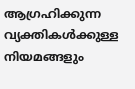ആഗ്രഹിക്കുന്ന വ്യക്തികൾക്കുള്ള നിയമങ്ങളും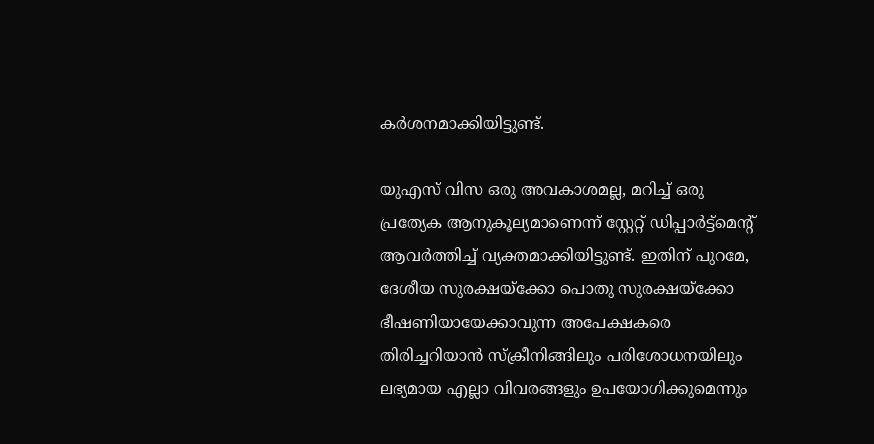കർശനമാക്കിയിട്ടുണ്ട്.

യുഎസ് വിസ ഒരു അവകാശമല്ല, മറിച്ച് ഒരു പ്രത്യേക ആനുകൂല്യമാണെന്ന് സ്റ്റേറ്റ് ഡിപ്പാർട്ട്മെൻ്റ് ആവർത്തിച്ച് വ്യക്തമാക്കിയിട്ടുണ്ട്. ഇതിന് പുറമേ, ദേശീയ സുരക്ഷയ്‌ക്കോ പൊതു സുരക്ഷയ്‌ക്കോ ഭീഷണിയായേക്കാവുന്ന അപേക്ഷകരെ തിരിച്ചറിയാൻ സ്‌ക്രീനിങ്ങിലും പരിശോധനയിലും ലഭ്യമായ എല്ലാ വിവരങ്ങളും ഉപയോഗിക്കുമെന്നും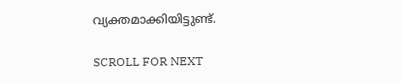വ്യക്തമാക്കിയിട്ടുണ്ട്.

SCROLL FOR NEXT